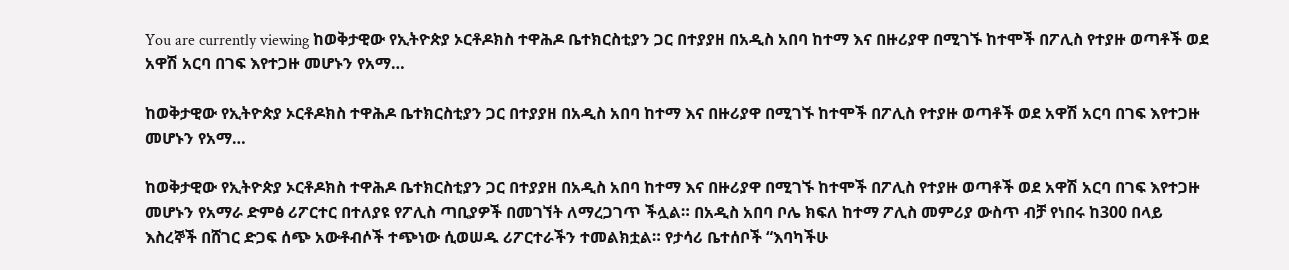You are currently viewing ከወቅታዊው የኢትዮጵያ ኦርቶዶክስ ተዋሕዶ ቤተክርስቲያን ጋር በተያያዘ በአዲስ አበባ ከተማ እና በዙሪያዋ በሚገኙ ከተሞች በፖሊስ የተያዙ ወጣቶች ወደ አዋሽ አርባ በገፍ እየተጋዙ መሆኑን የአማ…

ከወቅታዊው የኢትዮጵያ ኦርቶዶክስ ተዋሕዶ ቤተክርስቲያን ጋር በተያያዘ በአዲስ አበባ ከተማ እና በዙሪያዋ በሚገኙ ከተሞች በፖሊስ የተያዙ ወጣቶች ወደ አዋሽ አርባ በገፍ እየተጋዙ መሆኑን የአማ…

ከወቅታዊው የኢትዮጵያ ኦርቶዶክስ ተዋሕዶ ቤተክርስቲያን ጋር በተያያዘ በአዲስ አበባ ከተማ እና በዙሪያዋ በሚገኙ ከተሞች በፖሊስ የተያዙ ወጣቶች ወደ አዋሽ አርባ በገፍ እየተጋዙ መሆኑን የአማራ ድምፅ ሪፖርተር በተለያዩ የፖሊስ ጣቢያዎች በመገኘት ለማረጋገጥ ችሏል። በአዲስ አበባ ቦሌ ክፍለ ከተማ ፖሊስ መምሪያ ውስጥ ብቻ የነበሩ ከ300 በላይ እስረኞች በሸገር ድጋፍ ሰጭ አውቶብሶች ተጭነው ሲወሠዱ ሪፖርተራችን ተመልክቷል። የታሳሪ ቤተሰቦች “እባካችሁ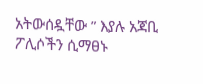አትውሰዷቸው ” እያሉ አጃቢ ፖሊሶችን ሲማፀኑ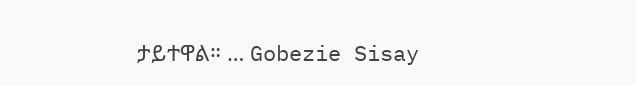ታይተዋል። … Gobezie Sisay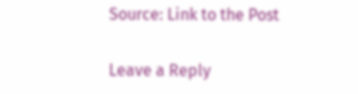Source: Link to the Post

Leave a Reply